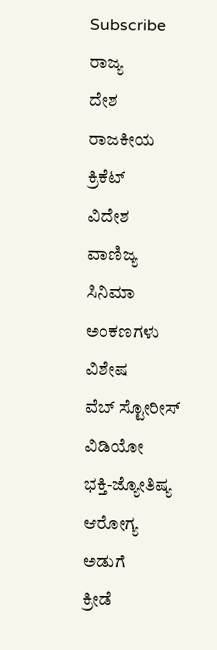Subscribe
ರಾಜ್ಯ
ದೇಶ
ರಾಜಕೀಯ
ಕ್ರಿಕೆಟ್
ವಿದೇಶ
ವಾಣಿಜ್ಯ
ಸಿನಿಮಾ
ಅಂಕಣಗಳು
ವಿಶೇಷ
ವೆಬ್ ಸ್ಟೋರೀಸ್
ವಿಡಿಯೋ
ಭಕ್ತಿ-ಜ್ಯೋತಿಷ್ಯ
ಆರೋಗ್ಯ
ಅಡುಗೆ
ಕ್ರೀಡೆ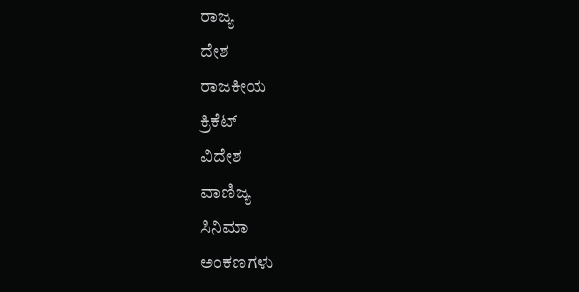ರಾಜ್ಯ
ದೇಶ
ರಾಜಕೀಯ
ಕ್ರಿಕೆಟ್
ವಿದೇಶ
ವಾಣಿಜ್ಯ
ಸಿನಿಮಾ
ಅಂಕಣಗಳು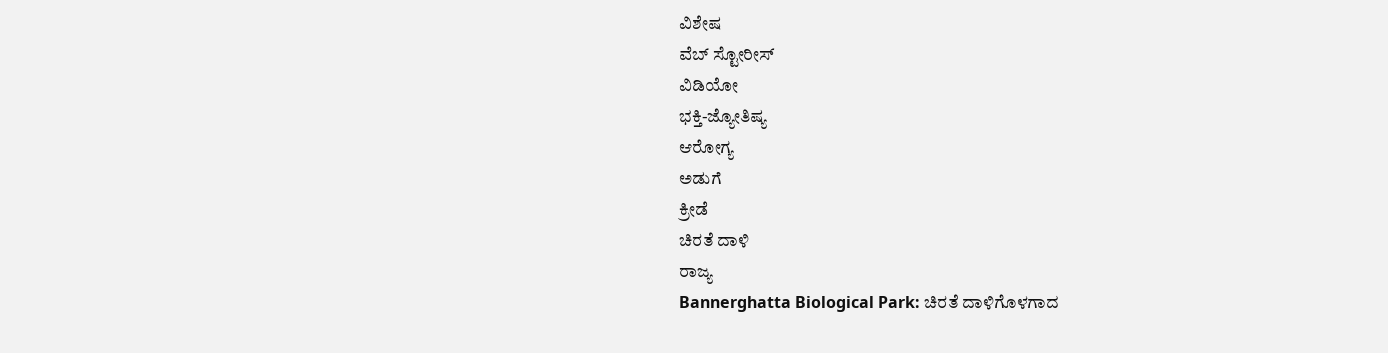ವಿಶೇಷ
ವೆಬ್ ಸ್ಟೋರೀಸ್
ವಿಡಿಯೋ
ಭಕ್ತಿ-ಜ್ಯೋತಿಷ್ಯ
ಆರೋಗ್ಯ
ಅಡುಗೆ
ಕ್ರೀಡೆ
ಚಿರತೆ ದಾಳಿ
ರಾಜ್ಯ
Bannerghatta Biological Park: ಚಿರತೆ ದಾಳಿಗೊಳಗಾದ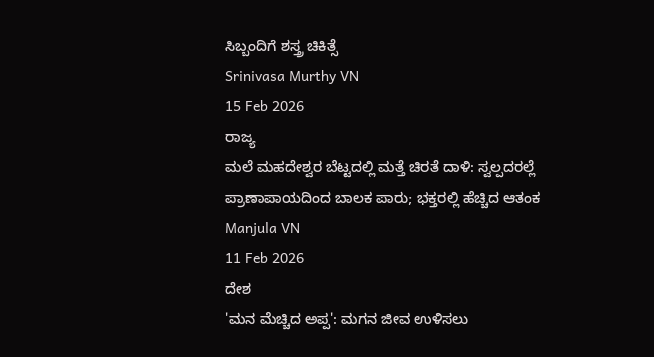ಸಿಬ್ಬಂದಿಗೆ ಶಸ್ತ್ರ ಚಿಕಿತ್ಸೆ
Srinivasa Murthy VN
15 Feb 2026
ರಾಜ್ಯ
ಮಲೆ ಮಹದೇಶ್ವರ ಬೆಟ್ಟದಲ್ಲಿ ಮತ್ತೆ ಚಿರತೆ ದಾಳಿ: ಸ್ವಲ್ಪದರಲ್ಲೆ ಪ್ರಾಣಾಪಾಯದಿಂದ ಬಾಲಕ ಪಾರು; ಭಕ್ತರಲ್ಲಿ ಹೆಚ್ಚಿದ ಆತಂಕ
Manjula VN
11 Feb 2026
ದೇಶ
'ಮನ ಮೆಚ್ಚಿದ ಅಪ್ಪ': ಮಗನ ಜೀವ ಉಳಿಸಲು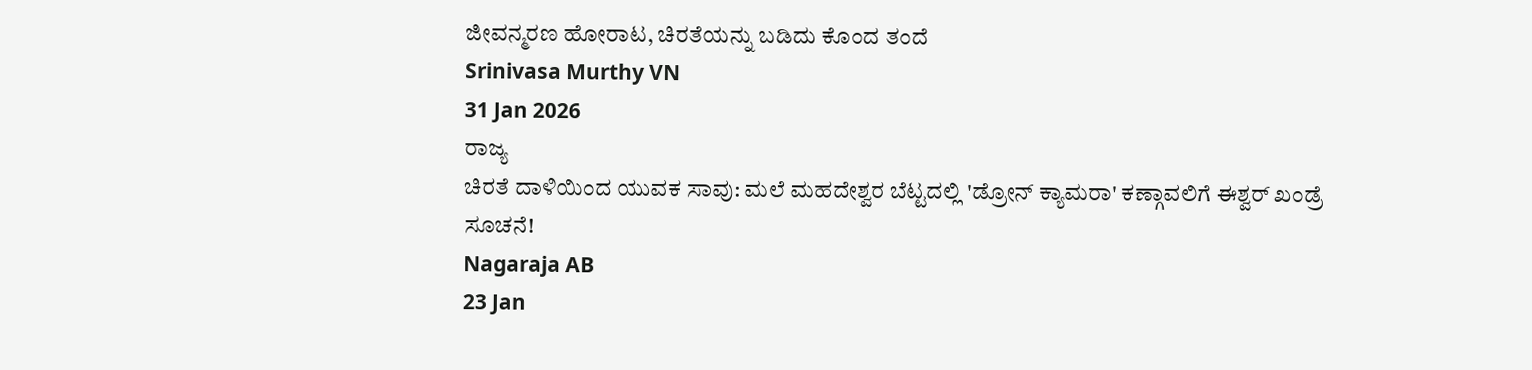ಜೀವನ್ಮರಣ ಹೋರಾಟ, ಚಿರತೆಯನ್ನು ಬಡಿದು ಕೊಂದ ತಂದೆ
Srinivasa Murthy VN
31 Jan 2026
ರಾಜ್ಯ
ಚಿರತೆ ದಾಳಿಯಿಂದ ಯುವಕ ಸಾವು: ಮಲೆ ಮಹದೇಶ್ವರ ಬೆಟ್ಟದಲ್ಲಿ 'ಡ್ರೋನ್ ಕ್ಯಾಮರಾ' ಕಣ್ಗಾವಲಿಗೆ ಈಶ್ವರ್ ಖಂಡ್ರೆ ಸೂಚನೆ!
Nagaraja AB
23 Jan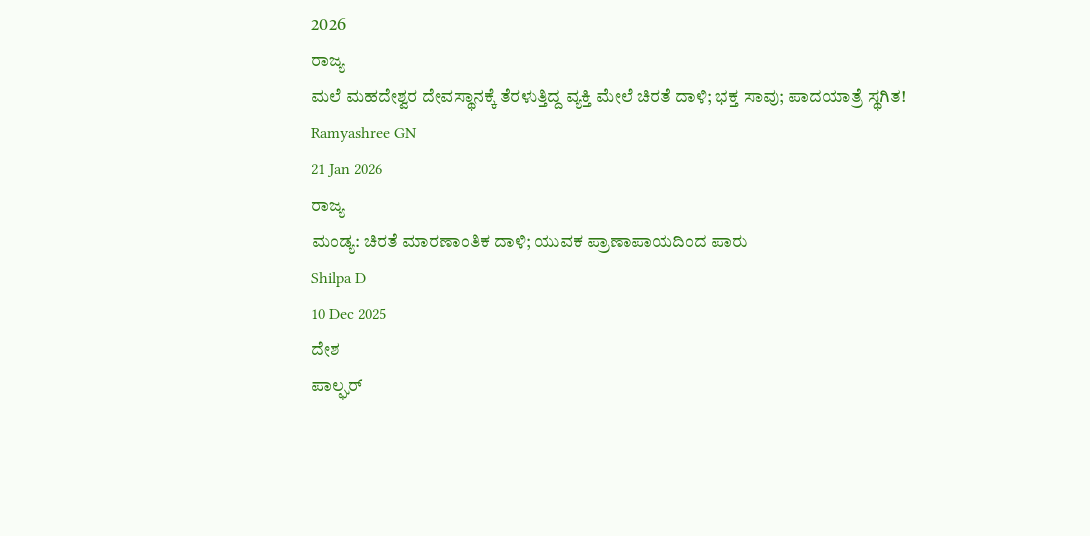2026
ರಾಜ್ಯ
ಮಲೆ ಮಹದೇಶ್ವರ ದೇವಸ್ಥಾನಕ್ಕೆ ತೆರಳುತ್ತಿದ್ದ ವ್ಯಕ್ತಿ ಮೇಲೆ ಚಿರತೆ ದಾಳಿ; ಭಕ್ತ ಸಾವು; ಪಾದಯಾತ್ರೆ ಸ್ಥಗಿತ!
Ramyashree GN
21 Jan 2026
ರಾಜ್ಯ
ಮಂಡ್ಯ: ಚಿರತೆ ಮಾರಣಾಂತಿಕ ದಾಳಿ; ಯುವಕ ಪ್ರಾಣಾಪಾಯದಿಂದ ಪಾರು
Shilpa D
10 Dec 2025
ದೇಶ
ಪಾಲ್ಘರ್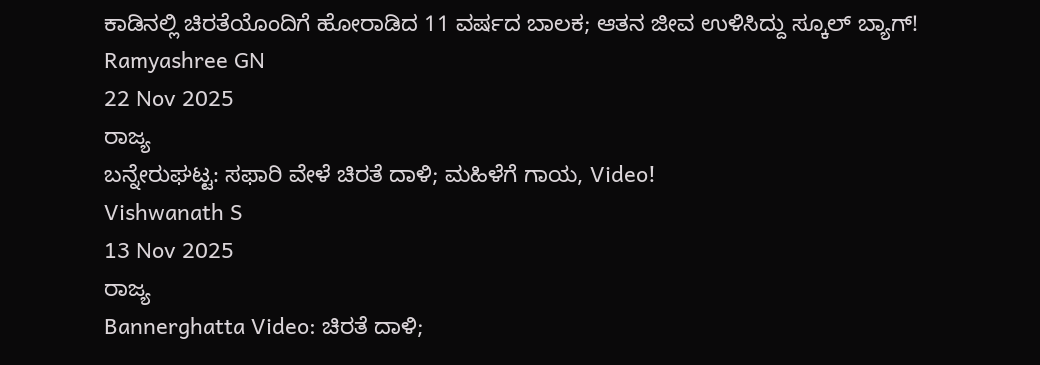ಕಾಡಿನಲ್ಲಿ ಚಿರತೆಯೊಂದಿಗೆ ಹೋರಾಡಿದ 11 ವರ್ಷದ ಬಾಲಕ; ಆತನ ಜೀವ ಉಳಿಸಿದ್ದು ಸ್ಕೂಲ್ ಬ್ಯಾಗ್!
Ramyashree GN
22 Nov 2025
ರಾಜ್ಯ
ಬನ್ನೇರುಘಟ್ಟ: ಸಫಾರಿ ವೇಳೆ ಚಿರತೆ ದಾಳಿ; ಮಹಿಳೆಗೆ ಗಾಯ, Video!
Vishwanath S
13 Nov 2025
ರಾಜ್ಯ
Bannerghatta Video: ಚಿರತೆ ದಾಳಿ;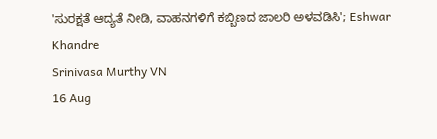'ಸುರಕ್ಷತೆ ಆದ್ಯತೆ ನೀಡಿ, ವಾಹನಗಳಿಗೆ ಕಬ್ಬಿಣದ ಜಾಲರಿ ಅಳವಡಿಸಿ'; Eshwar Khandre
Srinivasa Murthy VN
16 Aug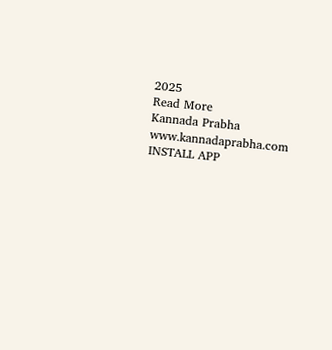2025
Read More
Kannada Prabha
www.kannadaprabha.com
INSTALL APP